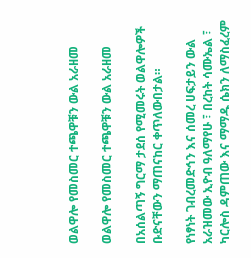ወልዋሎ የመስመር ተጫዋቹን ውል አራዘመ

ወልዋሎ የመስመር ተጫዋቹን ውል አራዘመ

በአሰልጣኝ ግርማ ታደሰ የሚመሩት ወልዋሎዎች ቡድናቸውን ማጠናከር ቀጥለውበታል።

የነፃነት ገብረመድኅን እና ሰመረ ሀፍታይን ውል አራዝመው ኢዮብ ዓለማየሁ ፣ በረከት ሳሙኤል ፣ ካርሎስ ዳምጠው እና ማማዱ ሴክን ለማስፈረም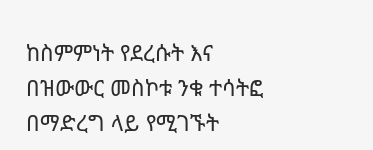ከስምምነት የደረሱት እና በዝውውር መስኮቱ ንቁ ተሳትፎ በማድረግ ላይ የሚገኙት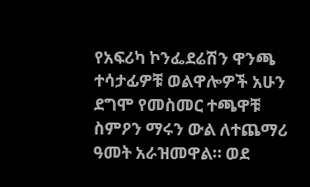የአፍሪካ ኮንፌደሬሽን ዋንጫ ተሳታፊዎቹ ወልዋሎዎች አሁን ደግሞ የመስመር ተጫዋቹ ስምዖን ማሩን ውል ለተጨማሪ ዓመት አራዝመዋል። ወደ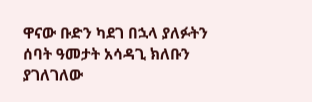ዋናው ቡድን ካደገ በኋላ ያለፉትን ሰባት ዓመታት አሳዳጊ ክለቡን ያገለገለው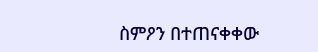ስምዖን በተጠናቀቀው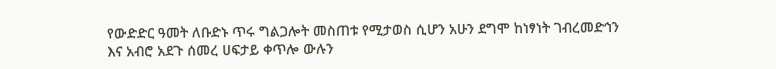የውድድር ዓመት ለቡድኑ ጥሩ ግልጋሎት መስጠቱ የሚታወስ ሲሆን አሁን ደግሞ ከነፃነት ገብረመድኅን እና አብሮ አደጉ ሰመረ ሀፍታይ ቀጥሎ ውሉን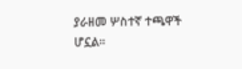ያራዘመ ሦስተኛ ተጫዋች ሆኗል።